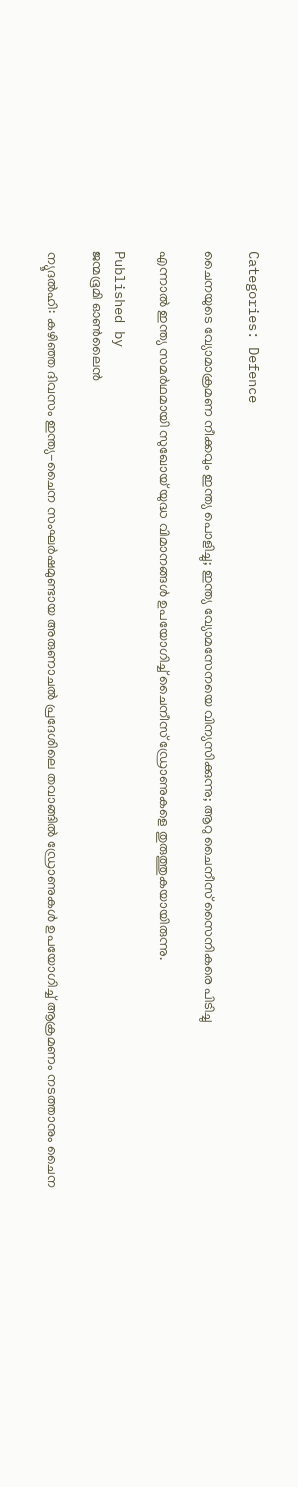Categories: Defence

ചൈനയുടെ വ്യോമാക്രമണ നീക്കവും ഇന്ത്യ പൊളിച്ചു; ഇന്ത്യ വ്യോമസേനയെ വിന്യസിക്കുന്നു; ആറു ചൈനീസ് സൈനികരെ പിടിച്ചു

എന്നാല്‍ ഇന്ത്യ സമര്‍ഥമായി സുഖോയ് യുദ്ധ വിമാനങ്ങള്‍ ഉപയോഗിച്ച് ചൈനീസ് ഡ്രോണുകളെ തുരുത്തുകയായിരുന്നു.

Published by
ജന്മഭൂമി ഓണ്‍ലൈന്‍

ന്യൂദല്‍ഹി: കഴിഞ്ഞ ദിവസം ഇന്ത്യ-ചൈന സംഘര്‍ഷമുണ്ടായ അരുണാചല്‍ പ്രദേശിലെ തവാങ്ങില്‍ ഡ്രോണുകള്‍ ഉപയോഗിച്ച് ആക്രമണം നടത്താനും ചൈന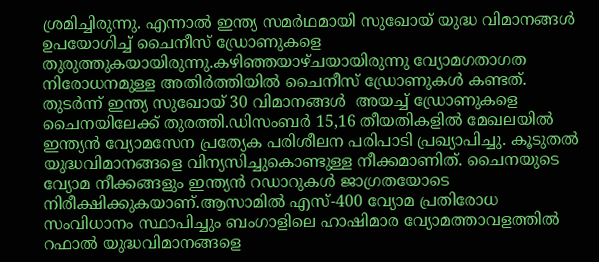ശ്രമിച്ചിരുന്നു. എന്നാല്‍ ഇന്ത്യ സമര്‍ഥമായി സുഖോയ് യുദ്ധ വിമാനങ്ങള്‍ ഉപയോഗിച്ച് ചൈനീസ് ഡ്രോണുകളെ  തുരുത്തുകയായിരുന്നു.കഴിഞ്ഞയാഴ്ചയായിരുന്നു വ്യോമഗതാഗത നിരോധനമുള്ള അതിര്‍ത്തിയില്‍ ചൈനീസ് ഡ്രോണുകള്‍ കണ്ടത്. തുടര്‍ന്ന് ഇന്ത്യ സുഖോയ് 30 വിമാനങ്ങള്‍  അയച്ച് ഡ്രോണുകളെ ചൈനയിലേക്ക് തുരത്തി.ഡിസംബര്‍ 15,16 തീയതികളില്‍ മേഖലയില്‍ ഇന്ത്യന്‍ വ്യോമസേന പ്രത്യേക പരിശീലന പരിപാടി പ്രഖ്യാപിച്ചു. കൂടുതല്‍ യുദ്ധവിമാനങ്ങളെ വിന്യസിച്ചുകൊണ്ടുള്ള നീക്കമാണിത്. ചൈനയുടെ വ്യോമ നീക്കങ്ങളും ഇന്ത്യന്‍ റഡാറുകള്‍ ജാഗ്രതയോടെ നിരീക്ഷിക്കുകയാണ്.ആസാമില്‍ എസ്-400 വ്യോമ പ്രതിരോധ സംവിധാനം സ്ഥാപിച്ചും ബംഗാളിലെ ഹാഷിമാര വ്യോമത്താവളത്തില്‍ റഫാല്‍ യുദ്ധവിമാനങ്ങളെ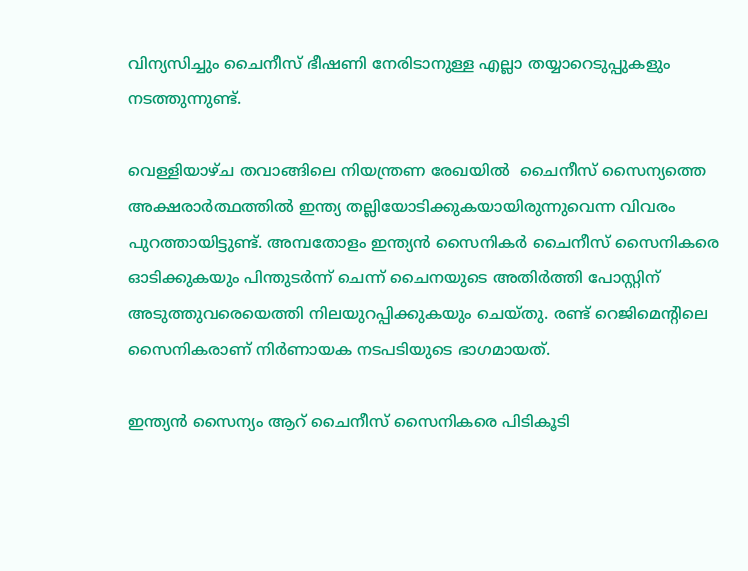വിന്യസിച്ചും ചൈനീസ് ഭീഷണി നേരിടാനുള്ള എല്ലാ തയ്യാറെടുപ്പുകളും നടത്തുന്നുണ്ട്.

വെള്ളിയാഴ്ച തവാങ്ങിലെ നിയന്ത്രണ രേഖയില്‍  ചൈനീസ് സൈന്യത്തെ അക്ഷരാര്‍ത്ഥത്തില്‍ ഇന്ത്യ തല്ലിയോടിക്കുകയായിരുന്നുവെന്ന വിവരം പുറത്തായിട്ടുണ്ട്. അമ്പതോളം ഇന്ത്യന്‍ സൈനികര്‍ ചൈനീസ് സൈനികരെ ഓടിക്കുകയും പിന്തുടര്‍ന്ന് ചെന്ന് ചൈനയുടെ അതിര്‍ത്തി പോസ്റ്റിന് അടുത്തുവരെയെത്തി നിലയുറപ്പിക്കുകയും ചെയ്തു. രണ്ട് റെജിമെന്റിലെ സൈനികരാണ് നിര്‍ണായക നടപടിയുടെ ഭാഗമായത്.

ഇന്ത്യന്‍ സൈന്യം ആറ് ചൈനീസ് സൈനികരെ പിടികൂടി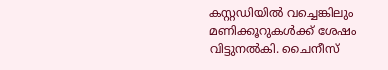കസ്റ്റഡിയില്‍ വച്ചെങ്കിലും മണിക്കൂറുകള്‍ക്ക് ശേഷം വിട്ടുനല്‍കി. ചൈനീസ്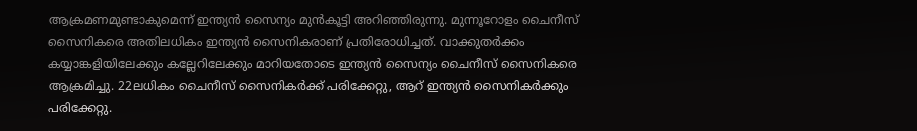ആക്രമണമുണ്ടാകുമെന്ന് ഇന്ത്യന്‍ സൈന്യം മുന്‍കൂട്ടി അറിഞ്ഞിരുന്നു. മുന്നൂറോളം ചൈനീസ് സൈനികരെ അതിലധികം ഇന്ത്യന്‍ സൈനികരാണ് പ്രതിരോധിച്ചത്. വാക്കുതര്‍ക്കം കയ്യാങ്കളിയിലേക്കും കല്ലേറിലേക്കും മാറിയതോടെ ഇന്ത്യന്‍ സൈന്യം ചൈനീസ് സൈനികരെ ആക്രമിച്ചു. 22ലധികം ചൈനീസ് സൈനികര്‍ക്ക് പരിക്കേറ്റു, ആറ് ഇന്ത്യന്‍ സൈനികര്‍ക്കും പരിക്കേറ്റു.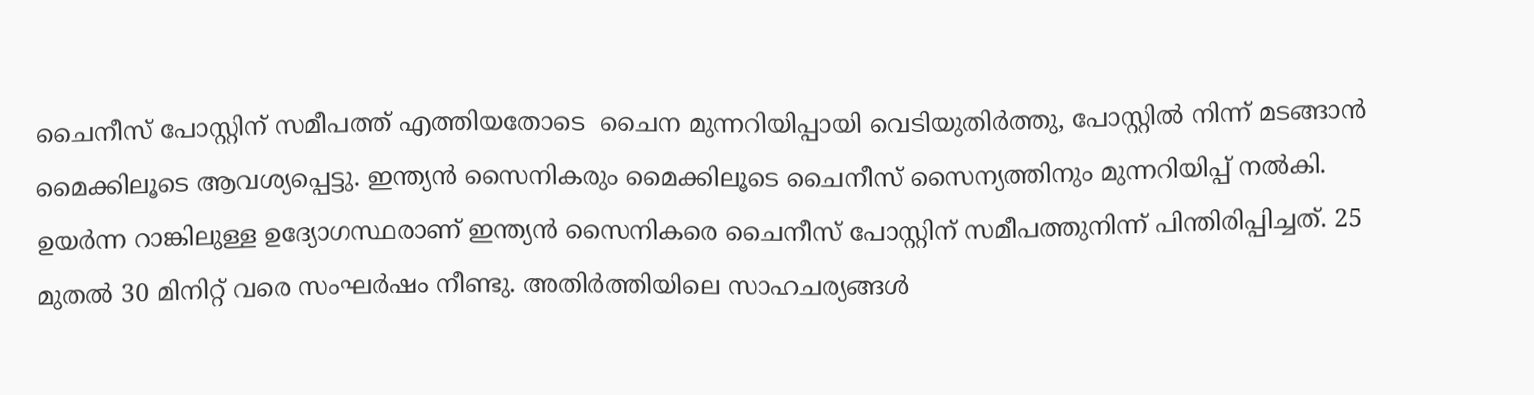ചൈനീസ് പോസ്റ്റിന് സമീപത്ത് എത്തിയതോടെ  ചൈന മുന്നറിയിപ്പായി വെടിയുതിര്‍ത്തു, പോസ്റ്റില്‍ നിന്ന് മടങ്ങാന്‍ മൈക്കിലൂടെ ആവശ്യപ്പെട്ടു. ഇന്ത്യന്‍ സൈനികരും മൈക്കിലൂടെ ചൈനീസ് സൈന്യത്തിനും മുന്നറിയിപ്പ് നല്‍കി. ഉയര്‍ന്ന റാങ്കിലുള്ള ഉദ്യോഗസ്ഥരാണ് ഇന്ത്യന്‍ സൈനികരെ ചൈനീസ് പോസ്റ്റിന് സമീപത്തുനിന്ന് പിന്തിരിപ്പിച്ചത്. 25 മുതല്‍ 30 മിനിറ്റ് വരെ സംഘര്‍ഷം നീണ്ടു. അതിര്‍ത്തിയിലെ സാഹചര്യങ്ങള്‍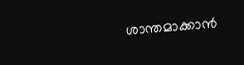ശാന്തമാക്കാന്‍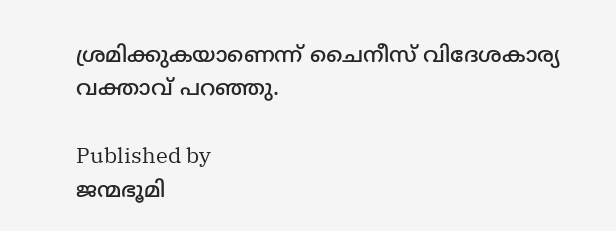ശ്രമിക്കുകയാണെന്ന് ചൈനീസ് വിദേശകാര്യ വക്താവ് പറഞ്ഞു.

Published by
ജന്മഭൂമി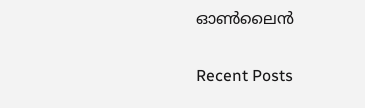ഓണ്‍ലൈന്‍

Recent Posts